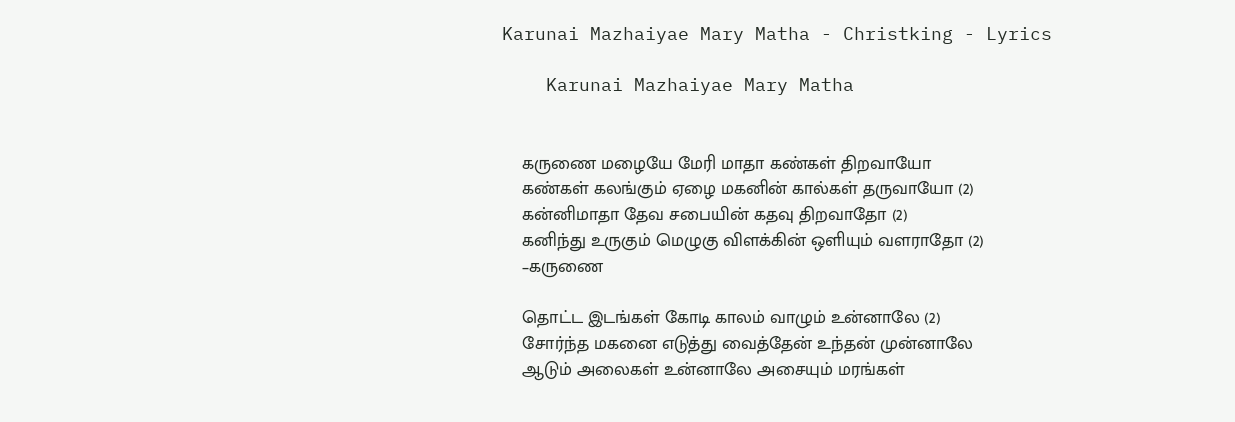Karunai Mazhaiyae Mary Matha - Christking - Lyrics

    Karunai Mazhaiyae Mary Matha


    கருணை மழையே மேரி மாதா கண்கள் திறவாயோ
    கண்கள் கலங்கும் ஏழை மகனின் கால்கள் தருவாயோ (2)
    கன்னிமாதா தேவ சபையின் கதவு திறவாதோ (2)
    கனிந்து உருகும் மெழுகு விளக்கின் ஒளியும் வளராதோ (2)
    –கருணை

    தொட்ட இடங்கள் கோடி காலம் வாழும் உன்னாலே (2)
    சோர்ந்த மகனை எடுத்து வைத்தேன் உந்தன் முன்னாலே
    ஆடும் அலைகள் உன்னாலே அசையும் மரங்கள்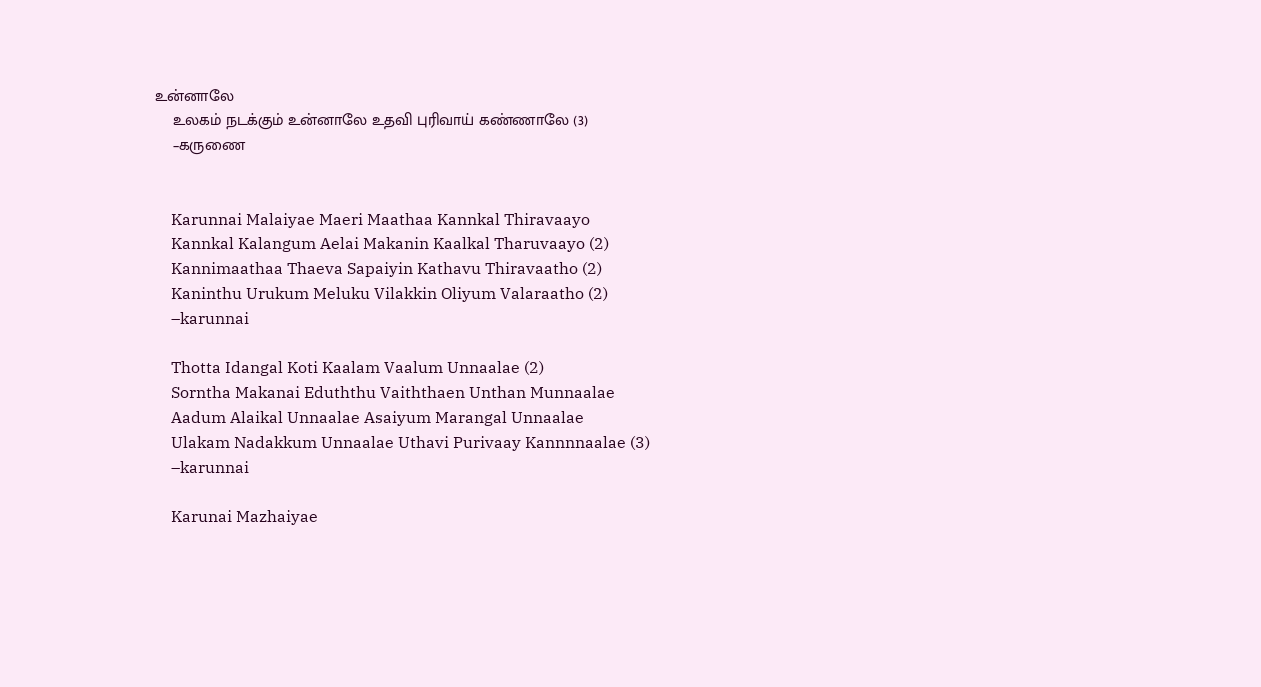உன்னாலே
    உலகம் நடக்கும் உன்னாலே உதவி புரிவாய் கண்ணாலே (3)
    –கருணை


    Karunnai Malaiyae Maeri Maathaa Kannkal Thiravaayo
    Kannkal Kalangum Aelai Makanin Kaalkal Tharuvaayo (2)
    Kannimaathaa Thaeva Sapaiyin Kathavu Thiravaatho (2)
    Kaninthu Urukum Meluku Vilakkin Oliyum Valaraatho (2)
    –karunnai

    Thotta Idangal Koti Kaalam Vaalum Unnaalae (2)
    Sorntha Makanai Eduththu Vaiththaen Unthan Munnaalae
    Aadum Alaikal Unnaalae Asaiyum Marangal Unnaalae
    Ulakam Nadakkum Unnaalae Uthavi Purivaay Kannnnaalae (3)
    –karunnai

    Karunai Mazhaiyae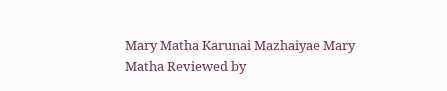Mary Matha Karunai Mazhaiyae Mary Matha Reviewed by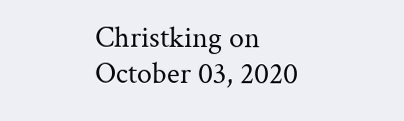Christking on October 03, 2020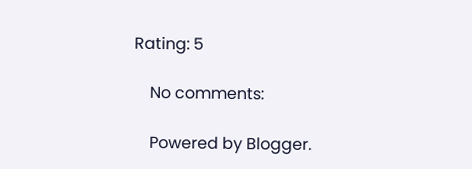Rating: 5

    No comments:

    Powered by Blogger.